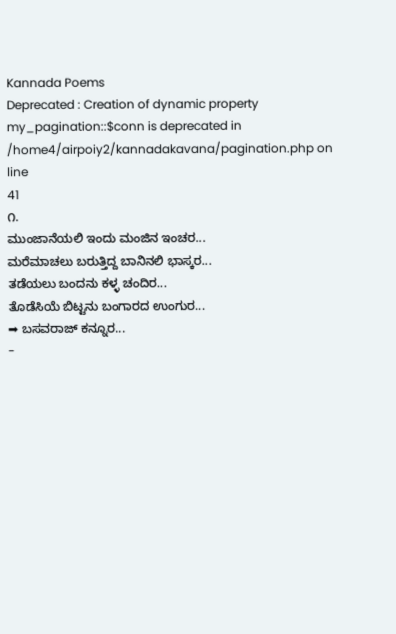Kannada Poems
Deprecated : Creation of dynamic property my_pagination::$conn is deprecated in
/home4/airpoiy2/kannadakavana/pagination.php on line
41
೧.
ಮುಂಜಾನೆಯಲಿ ಇಂದು ಮಂಜಿನ ಇಂಚರ...
ಮರೆಮಾಚಲು ಬರುತ್ತಿದ್ದ ಬಾನಿನಲಿ ಭಾಸ್ಕರ...
ತಡೆಯಲು ಬಂದನು ಕಳ್ಳ ಚಂದಿರ...
ತೊಡೆಸಿಯೆ ಬಿಟ್ಟನು ಬಂಗಾರದ ಉಂಗುರ...
➡ ಬಸವರಾಜ್ ಕನ್ನೂರ...
-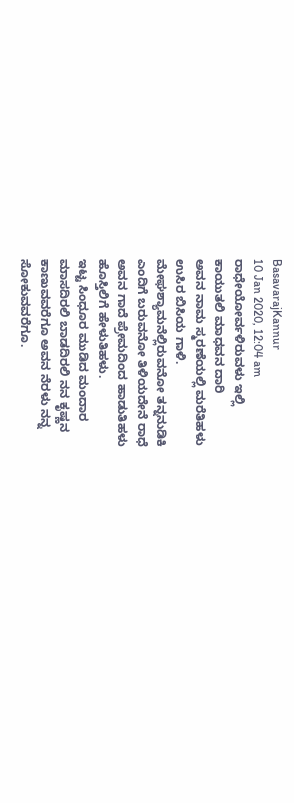BasavarajKannur
10 Jan 2020, 12:04 am
ರಾಧೇಯೋರ್ವಳಿರುವಳು ಇಲ್ಲಿ
ಕಾಯುತಲಿ ಮಾಧವನ ದಾರಿ
ಅವನ ನಾಮ ಸ್ಮರಣೆಯಲ್ಲಿ ಮರೆತಿಹಳು
ಉಸಿರ ಬಿಸಿಯ ಗಾಳಿ.
ಮೇಘಶ್ಯಾಮನೆಲ್ಲಿರುವನೋ ತನ್ನನುಡಿಕಿ
ಎಂದಿಗೆ ಬರುವನೋ ತಿಳಿಯದೇನೆ ರಾಧೆ
ಅವನ ಗಾದೆ ಪ್ರೇಮದಿಂದ ಹಾಡುತಿಹಳು
ಹೊಸ್ತಿಲಿಗೆ ಹೇಳುತಿಹಳು.
ಇಟ್ಟ ಸಿಂಧೂರ ಮುಡಿದ ಮಂದಾರ
ಮಾಸದಿರಲಿ ಬಾಡದಿರಲಿ ನನ ಕೃಷ್ಣನ
ಕಾಣುವವರೆಗೂ ಅವನ ನೆರಳು ನನ್ನ
ಸೋಕುವವರೆಗೂ.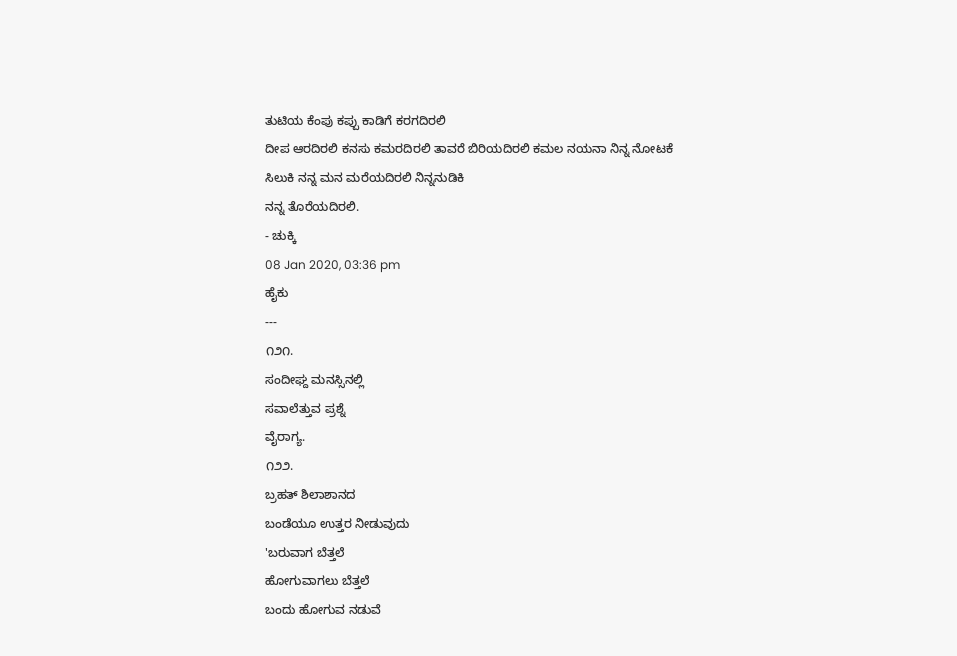ತುಟಿಯ ಕೆಂಪು ಕಪ್ಪು ಕಾಡಿಗೆ ಕರಗದಿರಲಿ
ದೀಪ ಆರದಿರಲಿ ಕನಸು ಕಮರದಿರಲಿ ತಾವರೆ ಬಿರಿಯದಿರಲಿ ಕಮಲ ನಯನಾ ನಿನ್ನ ನೋಟಕೆ
ಸಿಲುಕಿ ನನ್ನ ಮನ ಮರೆಯದಿರಲಿ ನಿನ್ನನುಡಿಕಿ
ನನ್ನ ತೊರೆಯದಿರಲಿ.
- ಚುಕ್ಕಿ
08 Jan 2020, 03:36 pm
ಹೈಕು
---
೧೨೧.
ಸಂದೀಘ್ದ ಮನಸ್ಸಿನಲ್ಲಿ
ಸವಾಲೆತ್ತುವ ಪ್ರಶ್ನೆ
ವೈರಾಗ್ಯ.
೧೨೨.
ಬ್ರಹತ್ ಶಿಲಾಶಾನದ
ಬಂಡೆಯೂ ಉತ್ತರ ನೀಡುವುದು
'ಬರುವಾಗ ಬೆತ್ತಲೆ
ಹೋಗುವಾಗಲು ಬೆತ್ತಲೆ
ಬಂದು ಹೋಗುವ ನಡುವೆ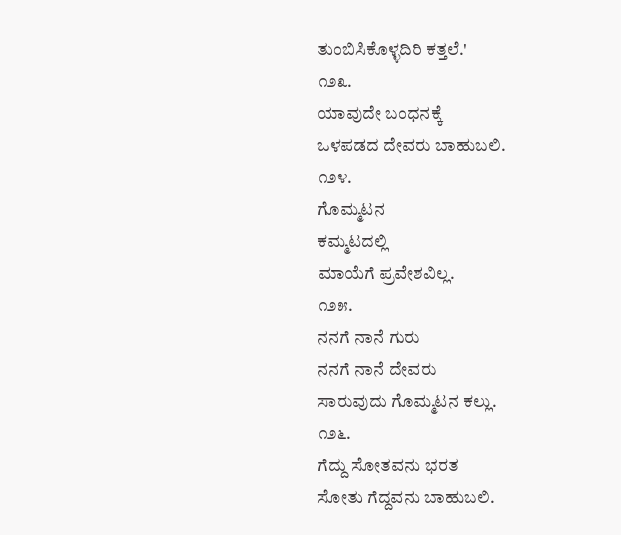ತುಂಬಿಸಿಕೊಳ್ಳದಿರಿ ಕತ್ತಲೆ.'
೧೨೩.
ಯಾವುದೇ ಬಂಧನಕ್ಕೆ
ಒಳಪಡದ ದೇವರು ಬಾಹುಬಲಿ.
೧೨೪.
ಗೊಮ್ಮಟನ
ಕಮ್ಮಟದಲ್ಲಿ
ಮಾಯೆಗೆ ಪ್ರವೇಶವಿಲ್ಲ.
೧೨೫.
ನನಗೆ ನಾನೆ ಗುರು
ನನಗೆ ನಾನೆ ದೇವರು
ಸಾರುವುದು ಗೊಮ್ಮಟನ ಕಲ್ಲು.
೧೨೬.
ಗೆದ್ದು ಸೋತವನು ಭರತ
ಸೋತು ಗೆದ್ದವನು ಬಾಹುಬಲಿ.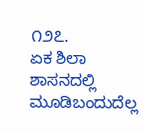೧೨೭.
ಏಕ ಶಿಲಾ ಶಾಸನದಲ್ಲಿ
ಮೂಡಿಬಂದುದೆಲ್ಲ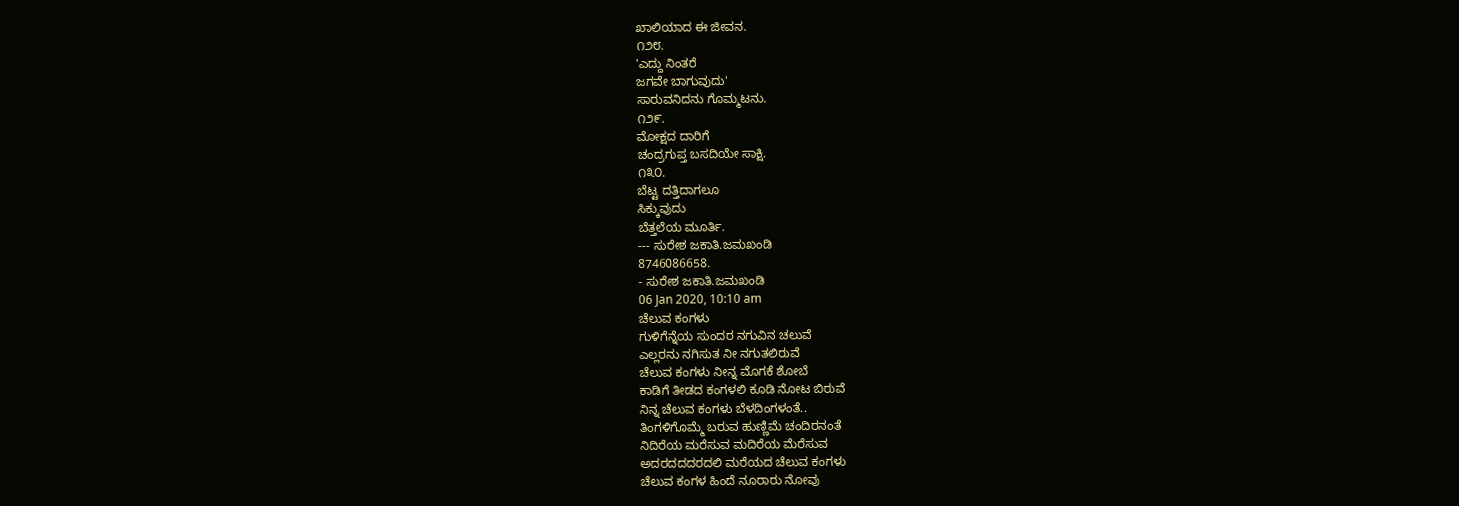ಖಾಲಿಯಾದ ಈ ಜೀವನ.
೧೨೮.
'ಎದ್ದು ನಿಂತರೆ
ಜಗವೇ ಬಾಗುವುದು'
ಸಾರುವನಿದನು ಗೊಮ್ಮಟನು.
೧೨೯.
ಮೋಕ್ಷದ ದಾರಿಗೆ
ಚಂದ್ರಗುಪ್ತ ಬಸದಿಯೇ ಸಾಕ್ಷಿ.
೧೩೦.
ಬೆಟ್ಟ ದತ್ತಿದಾಗಲೂ
ಸಿಕ್ಕುವುದು
ಬೆತ್ತಲೆಯ ಮೂರ್ತಿ.
--- ಸುರೇಶ ಜಕಾತಿ.ಜಮಖಂಡಿ
8746086658.
- ಸುರೇಶ ಜಕಾತಿ.ಜಮಖಂಡಿ
06 Jan 2020, 10:10 am
ಚೆಲುವ ಕಂಗಳು
ಗುಳಿಗೆನ್ನೆಯ ಸುಂದರ ನಗುವಿನ ಚಲುವೆ
ಎಲ್ಲರನು ನಗಿಸುತ ನೀ ನಗುತಲಿರುವೆ
ಚೆಲುವ ಕಂಗಳು ನೀನ್ನ ಮೊಗಕೆ ಶೋಬೆ
ಕಾಡಿಗೆ ತೀಡದ ಕಂಗಳಲಿ ಕೂಡಿ ನೋಟ ಬಿರುವೆ
ನಿನ್ನ ಚೆಲುವ ಕಂಗಳು ಬೆಳದಿಂಗಳಂತೆ..
ತಿಂಗಳಿಗೊಮ್ಮೆ ಬರುವ ಹುಣ್ಣಿಮೆ ಚಂದಿರನಂತೆ
ನಿದಿರೆಯ ಮರೆಸುವ ಮದಿರೆಯ ಮೆರೆಸುವ
ಅದರದದದರದಲಿ ಮರೆಯದ ಚೆಲುವ ಕಂಗಳು
ಚೆಲುವ ಕಂಗಳ ಹಿಂದೆ ನೂರಾರು ನೋವು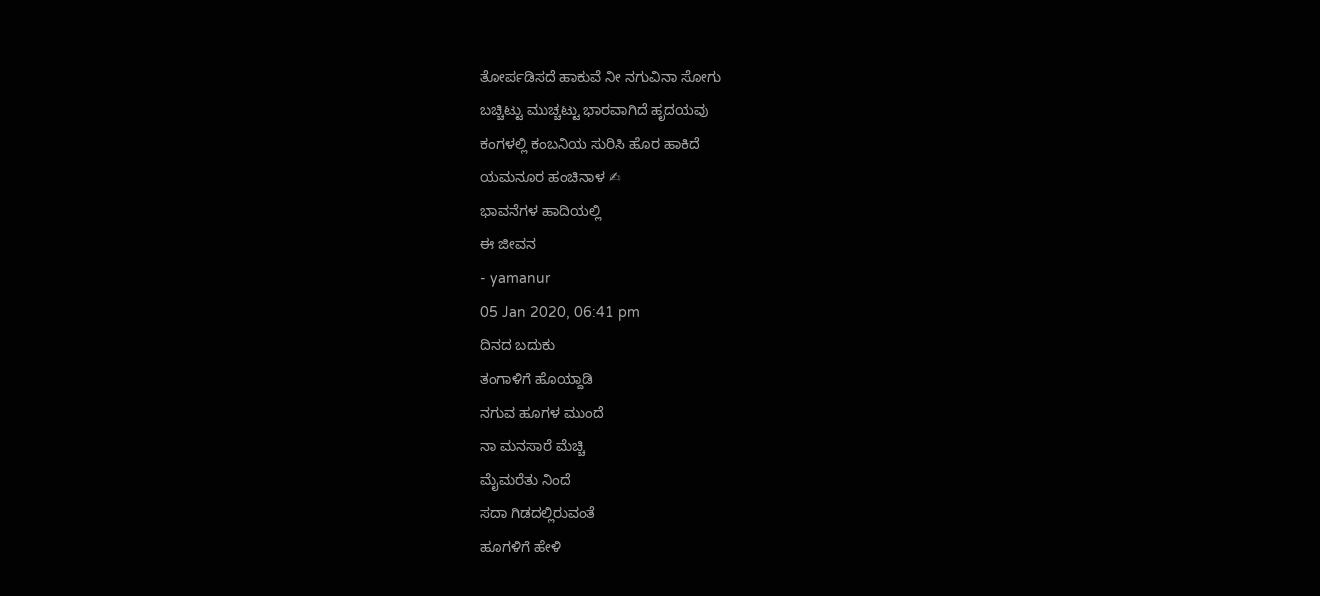ತೋರ್ಪಡಿಸದೆ ಹಾಕುವೆ ನೀ ನಗುವಿನಾ ಸೋಗು
ಬಚ್ಚಿಟ್ಟು ಮುಚ್ಚಟ್ಟು ಭಾರವಾಗಿದೆ ಹೃದಯವು
ಕಂಗಳಲ್ಲಿ ಕಂಬನಿಯ ಸುರಿಸಿ ಹೊರ ಹಾಕಿದೆ
ಯಮನೂರ ಹಂಚಿನಾಳ ✍
ಭಾವನೆಗಳ ಹಾದಿಯಲ್ಲಿ
ಈ ಜೀವನ
- yamanur
05 Jan 2020, 06:41 pm
ದಿನದ ಬದುಕು
ತಂಗಾಳಿಗೆ ಹೊಯ್ದಾಡಿ
ನಗುವ ಹೂಗಳ ಮುಂದೆ
ನಾ ಮನಸಾರೆ ಮೆಚ್ಚಿ
ಮೈಮರೆತು ನಿಂದೆ
ಸದಾ ಗಿಡದಲ್ಲಿರುವಂತೆ
ಹೂಗಳಿಗೆ ಹೇಳಿ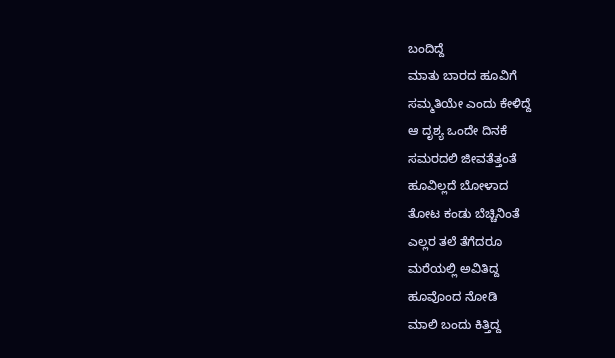ಬಂದಿದ್ದೆ
ಮಾತು ಬಾರದ ಹೂವಿಗೆ
ಸಮ್ಮತಿಯೇ ಎಂದು ಕೇಳಿದ್ದೆ
ಆ ದೃಶ್ಯ ಒಂದೇ ದಿನಕೆ
ಸಮರದಲಿ ಜೀವತೆತ್ತಂತೆ
ಹೂವಿಲ್ಲದೆ ಬೋಳಾದ
ತೋಟ ಕಂಡು ಬೆಚ್ಚಿನಿಂತೆ
ಎಲ್ಲರ ತಲೆ ತೆಗೆದರೂ
ಮರೆಯಲ್ಲಿ ಅವಿತಿದ್ದ
ಹೂವೊಂದ ನೋಡಿ
ಮಾಲಿ ಬಂದು ಕಿತ್ತಿದ್ದ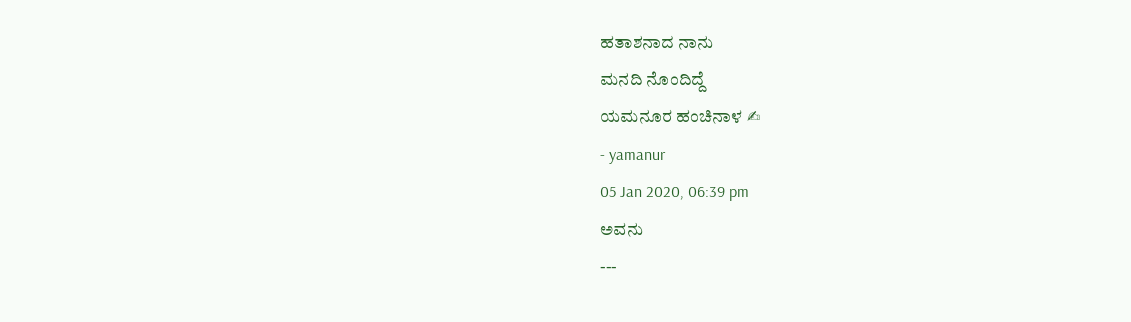ಹತಾಶನಾದ ನಾನು
ಮನದಿ ನೊಂದಿದ್ದೆ
ಯಮನೂರ ಹಂಚಿನಾಳ ✍
- yamanur
05 Jan 2020, 06:39 pm
ಅವನು
---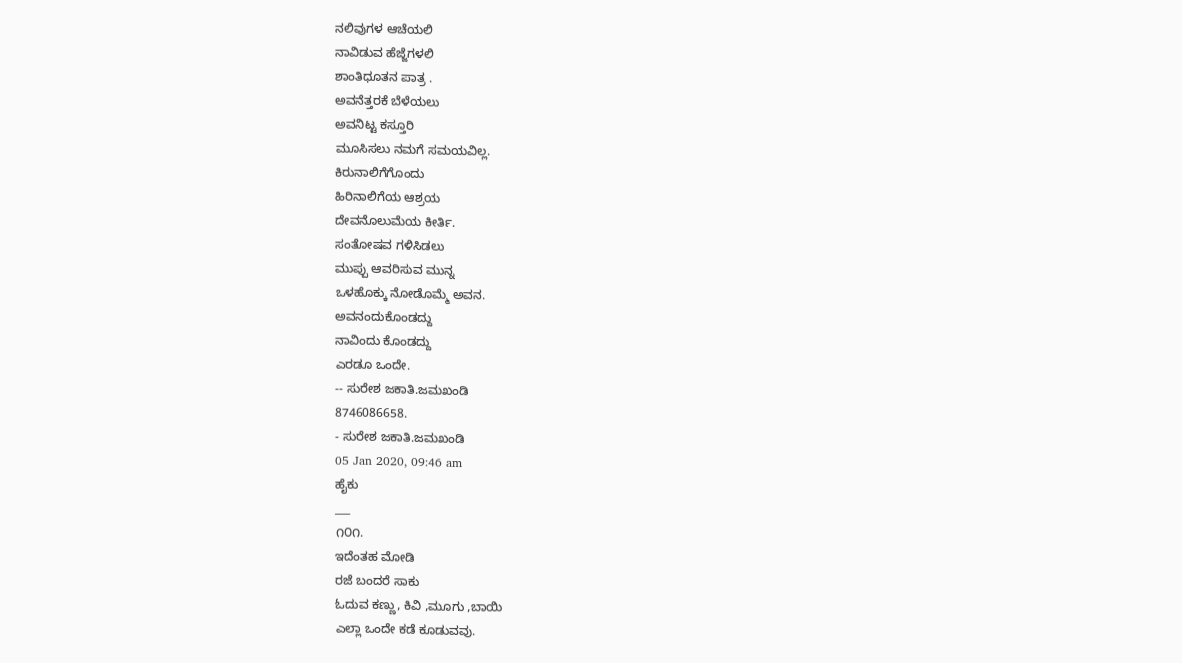ನಲಿವುಗಳ ಆಚೆಯಲಿ
ನಾವಿಡುವ ಹೆಜ್ಜೆಗಳಲಿ
ಶಾಂತಿಧೂತನ ಪಾತ್ರ .
ಅವನೆತ್ತರಕೆ ಬೆಳೆಯಲು
ಅವನಿಟ್ಟ ಕಸ್ತೂರಿ
ಮೂಸಿಸಲು ನಮಗೆ ಸಮಯವಿಲ್ಲ.
ಕಿರುನಾಲಿಗೆಗೊಂದು
ಹಿರಿನಾಲಿಗೆಯ ಆಶ್ರಯ
ದೇವನೊಲುಮೆಯ ಕೀರ್ತಿ.
ಸಂತೋಷವ ಗಳಿಸಿಡಲು
ಮುಪ್ಪು ಆವರಿಸುವ ಮುನ್ನ
ಒಳಹೊಕ್ಕು ನೋಡೊಮ್ಮೆ ಅವನ.
ಅವನಂದುಕೊಂಡದ್ದು
ನಾವಿಂದು ಕೊಂಡದ್ದು
ಎರಡೂ ಒಂದೇ.
-- ಸುರೇಶ ಜಕಾತಿ.ಜಮಖಂಡಿ
8746086658.
- ಸುರೇಶ ಜಕಾತಿ.ಜಮಖಂಡಿ
05 Jan 2020, 09:46 am
ಹೈಕು
___
೧೦೧.
ಇದೆಂತಹ ಮೋಡಿ
ರಜೆ ಬಂದರೆ ಸಾಕು
ಓದುವ ಕಣ್ಣು, ಕಿವಿ ,ಮೂಗು ,ಬಾಯಿ
ಎಲ್ಲಾ ಒಂದೇ ಕಡೆ ಕೂಡುವವು.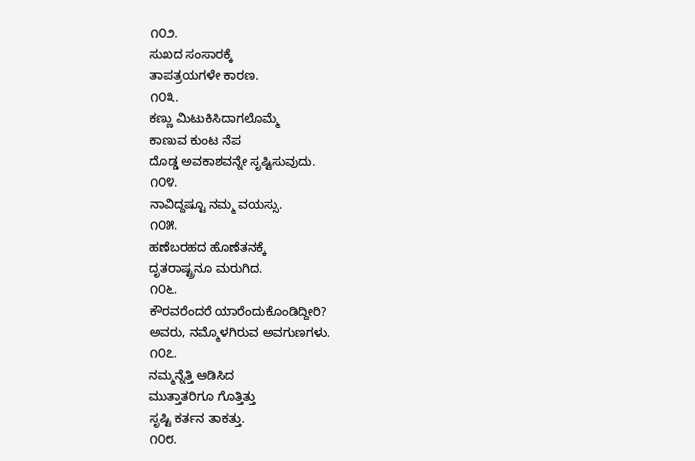೧೦೨.
ಸುಖದ ಸಂಸಾರಕ್ಕೆ
ತಾಪತ್ರಯಗಳೇ ಕಾರಣ.
೧೦೩.
ಕಣ್ಣು ಮಿಟುಕಿಸಿದಾಗಲೊಮ್ಮೆ
ಕಾಣುವ ಕುಂಟ ನೆಪ
ದೊಡ್ಡ ಅವಕಾಶವನ್ನೇ ಸೃಷ್ಟಿಸುವುದು.
೧೦೪.
ನಾವಿದ್ದಷ್ಟೂ ನಮ್ಮ ವಯಸ್ಸು.
೧೦೫.
ಹಣೆಬರಹದ ಹೊಣೆತನಕ್ಕೆ
ದೃತರಾಷ್ಟ್ರನೂ ಮರುಗಿದ.
೧೦೬.
ಕೌರವರೆಂದರೆ ಯಾರೆಂದುಕೊಂಡಿದ್ದೀರಿ?
ಅವರು, ನಮ್ಮೊಳಗಿರುವ ಅವಗುಣಗಳು.
೧೦೭.
ನಮ್ಮನ್ನೆತ್ತಿ ಆಡಿಸಿದ
ಮುತ್ತಾತರಿಗೂ ಗೊತ್ತಿತ್ತು
ಸೃಷ್ಟಿ ಕರ್ತನ ತಾಕತ್ತು.
೧೦೮.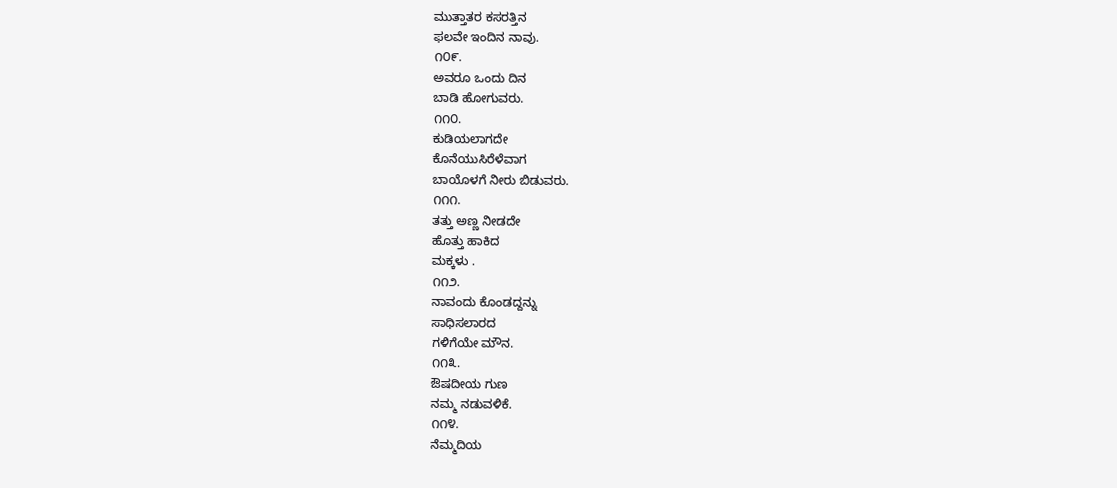ಮುತ್ತಾತರ ಕಸರತ್ತಿನ
ಫಲವೇ ಇಂದಿನ ನಾವು.
೧೦೯.
ಅವರೂ ಒಂದು ದಿನ
ಬಾಡಿ ಹೋಗುವರು.
೧೧೦.
ಕುಡಿಯಲಾಗದೇ
ಕೊನೆಯುಸಿರೆಳೆವಾಗ
ಬಾಯೊಳಗೆ ನೀರು ಬಿಡುವರು.
೧೧೧.
ತತ್ತು ಅಣ್ಣ ನೀಡದೇ
ಹೊತ್ತು ಹಾಕಿದ
ಮಕ್ಕಳು .
೧೧೨.
ನಾವಂದು ಕೊಂಡದ್ದನ್ನು
ಸಾಧಿಸಲಾರದ
ಗಳಿಗೆಯೇ ಮೌನ.
೧೧೩.
ಔಷದೀಯ ಗುಣ
ನಮ್ಮ ನಡುವಳಿಕೆ.
೧೧೪.
ನೆಮ್ಮದಿಯ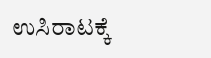ಉಸಿರಾಟಕ್ಕೆ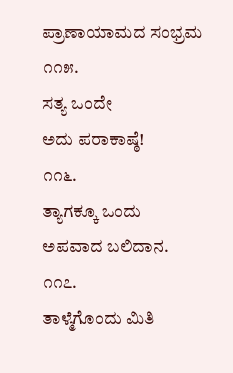ಪ್ರಾಣಾಯಾಮದ ಸಂಭ್ರಮ
೧೧೫.
ಸತ್ಯ ಒಂದೇ
ಅದು ಪರಾಕಾಷ್ಠೆ!
೧೧೬.
ತ್ಯಾಗಕ್ಕೂ ಒಂದು
ಅಪವಾದ ಬಲಿದಾನ.
೧೧೭.
ತಾಳ್ಮೆಗೊಂದು ಮಿತಿ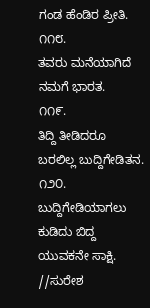ಗಂಡ ಹೆಂಡಿರ ಪ್ರೀತಿ.
೧೧೮.
ತವರು ಮನೆಯಾಗಿದೆ
ನಮಗೆ ಭಾರತ.
೧೧೯.
ತಿದ್ದಿ ತೀಡಿದರೂ
ಬರಲಿಲ್ಲ ಬುದ್ದಿಗೇಡಿತನ.
೧೨೦.
ಬುದ್ದಿಗೇಡಿಯಾಗಲು
ಕುಡಿದು ಬಿದ್ದ ಯುವಕನೇ ಸಾಕ್ಷಿ.
//ಸುರೇಶ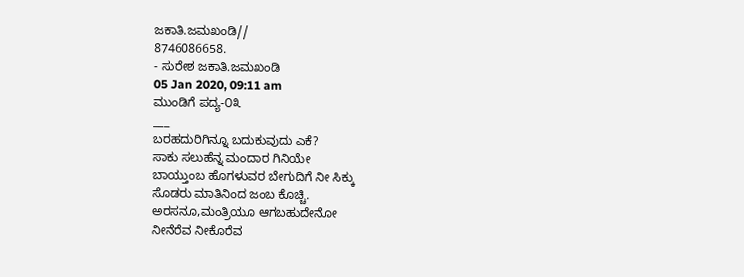ಜಕಾತಿ.ಜಮಖಂಡಿ//
8746086658.
- ಸುರೇಶ ಜಕಾತಿ.ಜಮಖಂಡಿ
05 Jan 2020, 09:11 am
ಮುಂಡಿಗೆ ಪದ್ಯ-೦೩
___
ಬರಹದುರಿಗಿನ್ನೂ ಬದುಕುವುದು ಎಕೆ?
ಸಾಕು ಸಲುಹೆನ್ನ ಮಂದಾರ ಗಿನಿಯೇ
ಬಾಯ್ತುಂಬ ಹೊಗಳುವರ ಬೇಗುದಿಗೆ ನೀ ಸಿಕ್ಕು
ಸೊಡರು ಮಾತಿನಿಂದ ಜಂಬ ಕೊಚ್ಚಿ.
ಅರಸನೂ,ಮಂತ್ರಿಯೂ ಆಗಬಹುದೇನೋ
ನೀನೆರೆವ ನೀಕೊರೆವ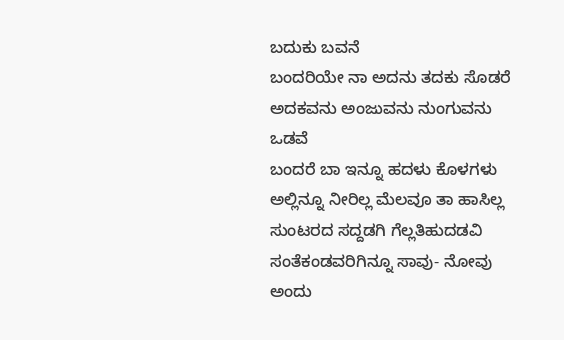ಬದುಕು ಬವನೆ
ಬಂದರಿಯೇ ನಾ ಅದನು ತದಕು ಸೊಡರೆ
ಅದಕವನು ಅಂಜುವನು ನುಂಗುವನು ಒಡವೆ
ಬಂದರೆ ಬಾ ಇನ್ನೂ ಹದಳು ಕೊಳಗಳು
ಅಲ್ಲಿನ್ನೂ ನೀರಿಲ್ಲ ಮೆಲವೂ ತಾ ಹಾಸಿಲ್ಲ
ಸುಂಟರದ ಸದ್ದಡಗಿ ಗೆಲ್ಲತಿಹುದಡವಿ
ಸಂತೆಕಂಡವರಿಗಿನ್ನೂ ಸಾವು- ನೋವು
ಅಂದು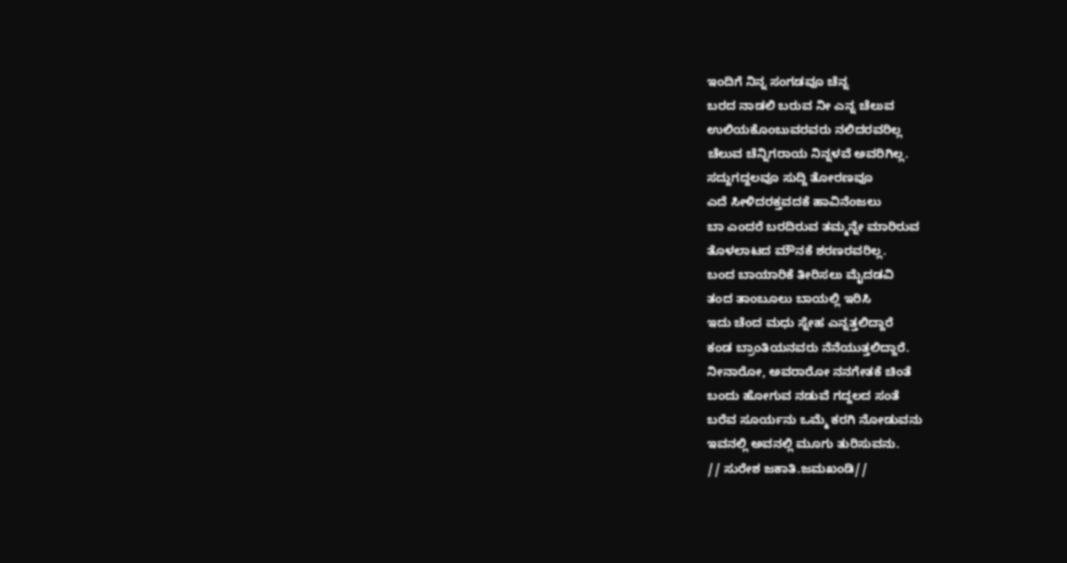ಇಂದಿಗೆ ನಿನ್ನ ಸಂಗಡವೂ ಚೆನ್ನ
ಬರದ ನಾಡಲಿ ಬರುವ ನೀ ಎನ್ನ ಚೆಲುವ
ಉಲಿಯಕೊಂಬುವರವರು ನಲಿದರವರಿಲ್ಲ
ಚೆಲುವ ಚೆನ್ನಿಗರಾಯ ನಿನ್ನಳವೆ ಅವರಿಗಿಲ್ಲ.
ಸದ್ದುಗದ್ದಲವೂ ಸುದ್ದಿ ತೋರಣವೂ
ಎದೆ ಸೀಳಿದರಕ್ತವದಕೆ ಹಾವಿನೆಂಜಲು
ಬಾ ಎಂದರೆ ಬರದಿರುವ ತಮ್ಮನ್ನೇ ಮಾರಿರುವ
ತೊಳಲಾಟದ ಮೌನಕೆ ಶರಣರವರಿಲ್ಲ.
ಬಂದ ಬಾಯಾರಿಕೆ ತೀರಿಸಲು ಮೈದಡವಿ
ತಂದ ತಾಂಬೂಲು ಬಾಯಲ್ಲಿ ಇರಿಸಿ
ಇದು ಚೆಂದ ಮಧು ಸ್ನೇಹ ಎನ್ನತ್ತಲಿದ್ದಾರೆ
ಕಂಡ ಬ್ರಾಂತಿಯನವರು ನೆನೆಯುತ್ತಲಿದ್ದಾರೆ.
ನೀನಾರೋ, ಅವರಾರೋ ನನಗೇತಕೆ ಚಿಂತೆ
ಬಂದು ಹೋಗುವ ನಡುವೆ ಗದ್ದಲದ ಸಂತೆ
ಬರೆವ ಸೂರ್ಯನು ಒಮ್ಮೆ ಕರಗಿ ನೋಡುವನು
ಇವನಲ್ಲಿ ಅವನಲ್ಲಿ ಮೂಗು ತುರಿಸುವನು.
// ಸುರೇಶ ಜಕಾತಿ.ಜಮಖಂಡಿ//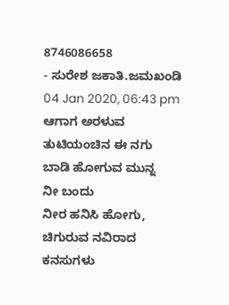8746086658
- ಸುರೇಶ ಜಕಾತಿ.ಜಮಖಂಡಿ
04 Jan 2020, 06:43 pm
ಆಗಾಗ ಅರಳುವ
ತುಟಿಯಂಚಿನ ಈ ನಗು
ಬಾಡಿ ಹೋಗುವ ಮುನ್ನ
ನೀ ಬಂದು
ನೀರ ಹನಿಸಿ ಹೋಗು,
ಚಿಗುರುವ ನವಿರಾದ
ಕನಸುಗಳು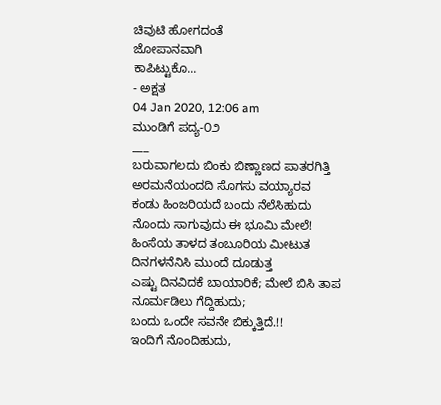ಚಿವುಟಿ ಹೋಗದಂತೆ
ಜೋಪಾನವಾಗಿ
ಕಾಪಿಟ್ಟುಕೊ...
- ಅಕ್ಷತ
04 Jan 2020, 12:06 am
ಮುಂಡಿಗೆ ಪದ್ಯ-೦೨
___
ಬರುವಾಗಲದು ಬಿಂಕು ಬಿಣ್ಣಾಣದ ಪಾತರಗಿತ್ತಿ
ಅರಮನೆಯಂದದಿ ಸೊಗಸು ವಯ್ಯಾರವ
ಕಂಡು ಹಿಂಜರಿಯದೆ ಬಂದು ನೆಲೆಸಿಹುದು
ನೊಂದು ಸಾಗುವುದು ಈ ಭೂಮಿ ಮೇಲೆ!
ಹಿಂಸೆಯ ತಾಳದ ತಂಬೂರಿಯ ಮೀಟುತ
ದಿನಗಳನೆನಿಸಿ ಮುಂದೆ ದೂಡುತ್ತ
ಎಷ್ಟು ದಿನವಿದಕೆ ಬಾಯಾರಿಕೆ; ಮೇಲೆ ಬಿಸಿ ತಾಪ
ನೂರ್ಮಡಿಲು ಗೆದ್ದಿಹುದು;
ಬಂದು ಒಂದೇ ಸವನೇ ಬಿಕ್ಕುತ್ತಿದೆ.!!
ಇಂದಿಗೆ ನೊಂದಿಹುದು,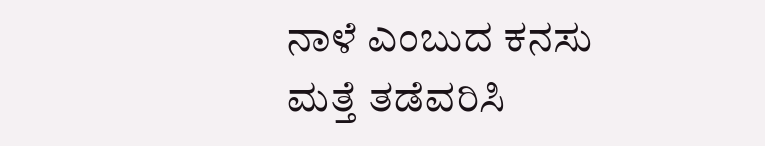ನಾಳೆ ಎಂಬುದ ಕನಸು
ಮತ್ತೆ ತಡೆವರಿಸಿ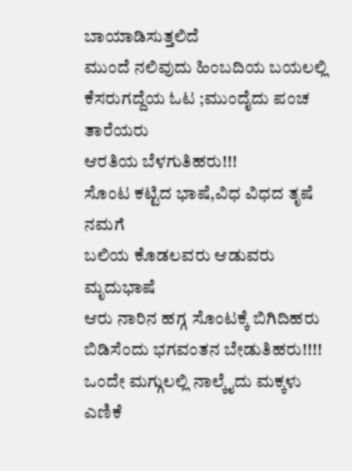ಬಾಯಾಡಿಸುತ್ತಲಿದೆ
ಮುಂದೆ ನಲಿವುದು ಹಿಂಬದಿಯ ಬಯಲಲ್ಲಿ
ಕೆಸರುಗದ್ದೆಯ ಓಟ ;ಮುಂದೈದು ಪಂಚ ತಾರೆಯರು
ಆರತಿಯ ಬೆಳಗುತಿಹರು!!!
ಸೊಂಟ ಕಟ್ಟಿದ ಭಾಷೆ,ವಿಧ ವಿಧದ ತೃಷೆ ನಮಗೆ
ಬಲಿಯ ಕೊಡಲವರು ಆಡುವರು ಮೃದುಭಾಷೆ
ಆರು ನಾರಿನ ಹಗ್ಗ ಸೊಂಟಕ್ಕೆ ಬಿಗಿದಿಹರು
ಬಿಡಿಸೆಂದು ಭಗವಂತನ ಬೇಡುತಿಹರು!!!!
ಒಂದೇ ಮಗ್ಗುಲಲ್ಲಿ ನಾಲ್ಕೈದು ಮಕ್ಕಳು
ಎಣಿಕೆ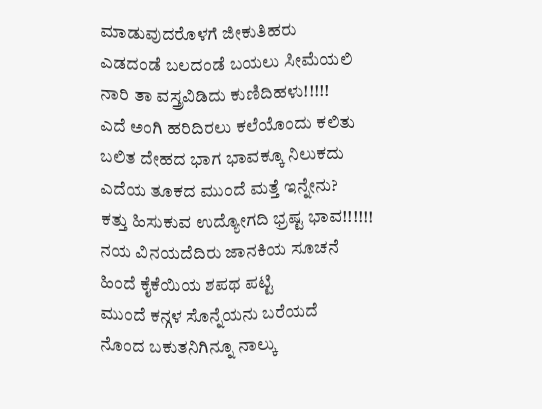ಮಾಡುವುದರೊಳಗೆ ಜೀಕುತಿಹರು
ಎಡದಂಡೆ ಬಲದಂಡೆ ಬಯಲು ಸೀಮೆಯಲಿ
ನಾರಿ ತಾ ವಸ್ತ್ರವಿಡಿದು ಕುಣಿದಿಹಳು!!!!!
ಎದೆ ಅಂಗಿ ಹರಿದಿರಲು ಕಲೆಯೊಂದು ಕಲಿತು
ಬಲಿತ ದೇಹದ ಭಾಗ ಭಾವಕ್ಕೂ ನಿಲುಕದು
ಎದೆಯ ತೂಕದ ಮುಂದೆ ಮತ್ತೆ ಇನ್ನೇನು?
ಕತ್ತು ಹಿಸುಕುವ ಉದ್ಯೋಗದಿ ಭ್ರಷ್ಟ ಭಾವ!!!!!!
ನಯ ವಿನಯದೆದಿರು ಜಾನಕಿಯ ಸೂಚನೆ
ಹಿಂದೆ ಕೈಕೆಯಿಯ ಶಪಥ ಪಟ್ಟಿ
ಮುಂದೆ ಕನ್ಗಳ ಸೊನ್ನೆಯನು ಬರೆಯದೆ
ನೊಂದ ಬಕುತನಿಗಿನ್ನೂ ನಾಲ್ಕು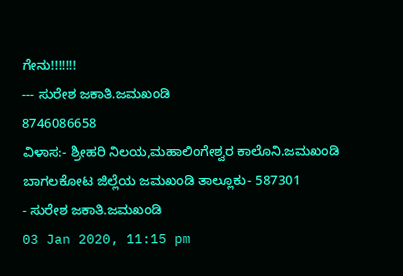ಗೇನು!!!!!!!
--- ಸುರೇಶ ಜಕಾತಿ.ಜಮಖಂಡಿ
8746086658
ವಿಳಾಸ:- ಶ್ರೀಹರಿ ನಿಲಯ,ಮಹಾಲಿಂಗೇಶ್ವರ ಕಾಲೊನಿ.ಜಮಖಂಡಿ
ಬಾಗಲಕೋಟ ಜಿಲ್ಲೆಯ ಜಮಖಂಡಿ ತಾಲ್ಲೂಕು- 587301
- ಸುರೇಶ ಜಕಾತಿ.ಜಮಖಂಡಿ
03 Jan 2020, 11:15 pm